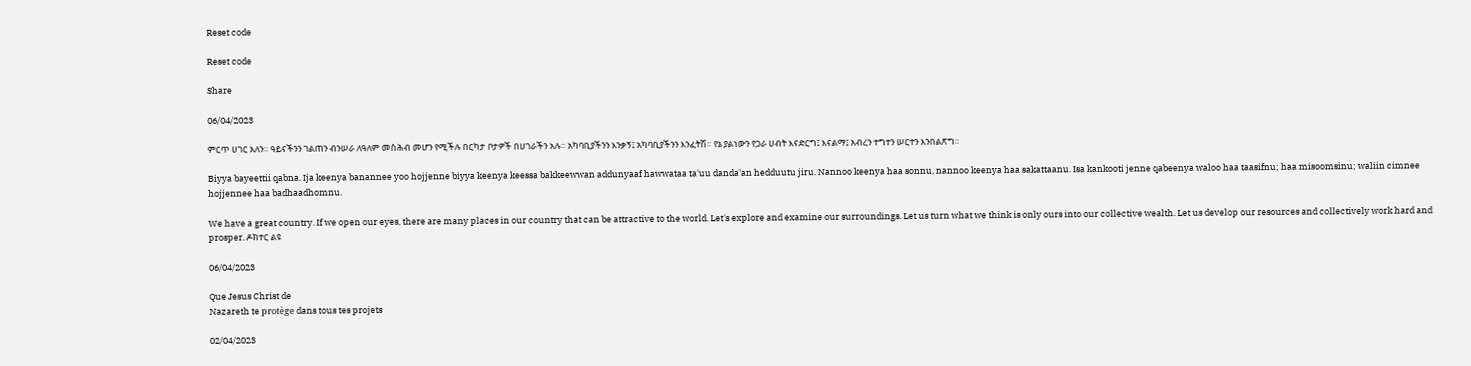Reset code

Reset code

Share

06/04/2023

ምርጥ ሀገር አለን። ዓይናችንን ገልጠን ብንሠራ ለዓለም መስሕብ መሆን የሚችሉ በርካታ ቦታዎች በሀገራችን አሉ። አካባቢያችንን እንቃኝ፤ አካባቢያችንን እንፈትሽ። የኔ ያልነውን የጋራ ሀብት እናድርግ፤ እናልማ፤ አብረን ተግተን ሠርተን እንበልጽግ።

Biyya bayeettii qabna. Ija keenya banannee yoo hojjenne biyya keenya keessa bakkeewwan addunyaaf hawwataa ta'uu danda'an hedduutu jiru. Nannoo keenya haa sonnu, nannoo keenya haa sakattaanu. Isa kankooti jenne qabeenya waloo haa taasifnu; haa misoomsinu; waliin cimnee hojjennee haa badhaadhomnu.

We have a great country. If we open our eyes, there are many places in our country that can be attractive to the world. Let's explore and examine our surroundings. Let us turn what we think is only ours into our collective wealth. Let us develop our resources and collectively work hard and prosper. ዶክተር ልዩ

06/04/2023

Que Jesus Christ de
Nazareth te protège dans tous tes projets

02/04/2023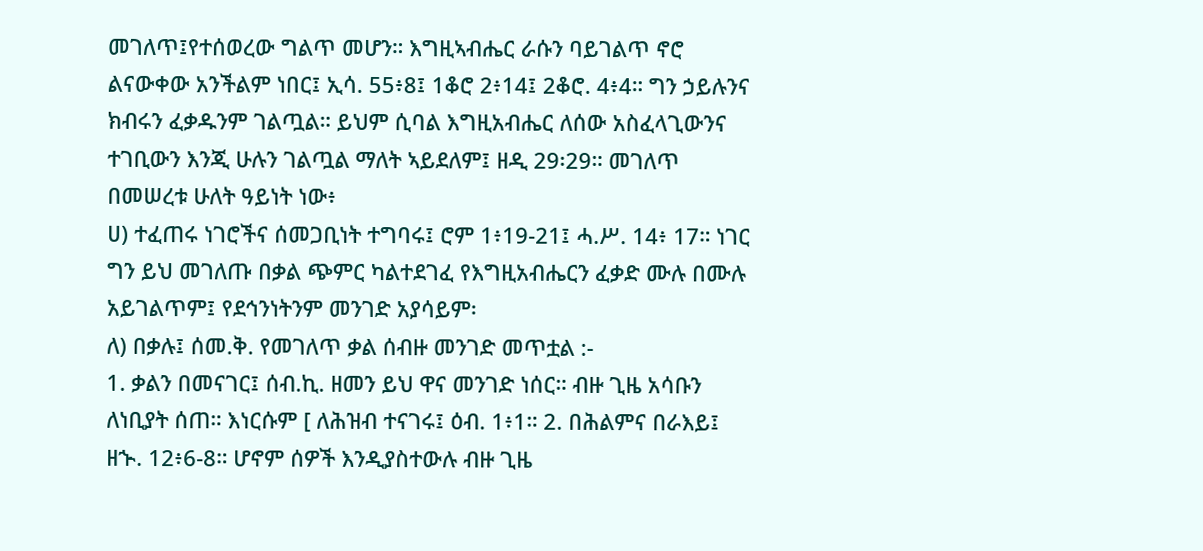መገለጥ፤የተሰወረው ግልጥ መሆን። እግዚኣብሔር ራሱን ባይገልጥ ኖሮ ልናውቀው አንችልም ነበር፤ ኢሳ. 55፥8፤ 1ቆሮ 2፥14፤ 2ቆሮ. 4፥4። ግን ኃይሉንና ክብሩን ፈቃዱንም ገልጧል። ይህም ሲባል እግዚአብሔር ለሰው አስፈላጊውንና ተገቢውን እንጂ ሁሉን ገልጧል ማለት ኣይደለም፤ ዘዲ 29፡29። መገለጥ በመሠረቱ ሁለት ዓይነት ነው፥
ሀ) ተፈጠሩ ነገሮችና ሰመጋቢነት ተግባሩ፤ ሮም 1፥19-21፤ ሓ.ሥ. 14፥ 17። ነገር ግን ይህ መገለጡ በቃል ጭምር ካልተደገፈ የእግዚአብሔርን ፈቃድ ሙሉ በሙሉ አይገልጥም፤ የደኅንነትንም መንገድ አያሳይም፡
ለ) በቃሉ፤ ሰመ.ቅ. የመገለጥ ቃል ሰብዙ መንገድ መጥቷል :-
1. ቃልን በመናገር፤ ሰብ.ኪ. ዘመን ይህ ዋና መንገድ ነሰር። ብዙ ጊዜ አሳቡን ለነቢያት ሰጠ። እነርሱም [ ለሕዝብ ተናገሩ፤ ዕብ. 1፥1። 2. በሕልምና በራእይ፤ ዘኍ. 12፥6-8። ሆኖም ሰዎች እንዲያስተውሉ ብዙ ጊዜ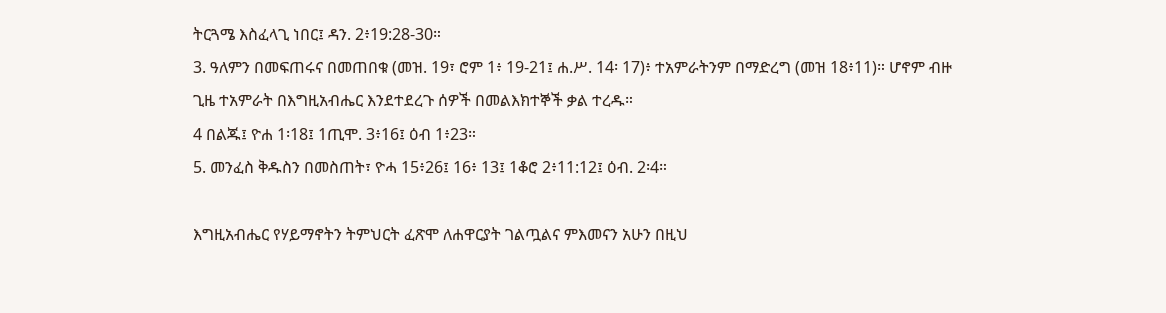ትርጓሜ እስፈላጊ ነበር፤ ዳን. 2፥19:28-30።
3. ዓለምን በመፍጠሩና በመጠበቁ (መዝ. 19፣ ሮም 1፥ 19-21፤ ሐ.ሥ. 14፡ 17)፥ ተአምራትንም በማድረግ (መዝ 18፥11)። ሆኖም ብዙ ጊዜ ተአምራት በእግዚአብሔር እንደተደረጉ ሰዎች በመልእክተኞች ቃል ተረዱ።
4 በልጁ፤ ዮሐ 1፡18፤ 1ጢሞ. 3፥16፤ ዕብ 1፥23።
5. መንፈስ ቅዱስን በመስጠት፣ ዮሓ 15፥26፤ 16፥ 13፤ 1ቆሮ 2፥11:12፤ ዕብ. 2፡4።

እግዚአብሔር የሃይማኖትን ትምህርት ፈጽሞ ለሐዋርያት ገልጧልና ምእመናን አሁን በዚህ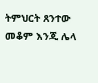ትምህርት ጸንተው መቆም እንጂ ሌላ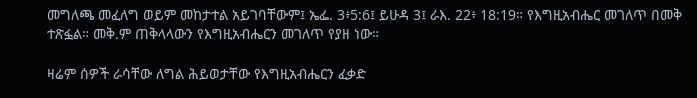መግለጫ መፈለግ ወይም መከታተል አይገባቸውም፤ ኤፌ. 3፥5:6፤ ይሁዳ 3፤ ራእ. 22፥ 18:19። የእግዚአብሔር መገለጥ በመቅ ተጽፏል። መቅ.ም ጠቅላላውን የእግዚአብሔርን መገለጥ የያዘ ነው።

ዛሬም ሰዎች ራሳቸው ለግል ሕይወታቸው የእግዚአብሔርን ፈቃድ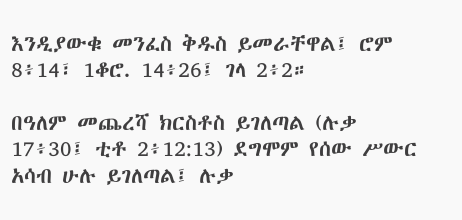እንዲያውቁ መንፈስ ቅዱስ ይመራቸዋል፤ ሮም 8፥14፣ 1ቆሮ. 14፥26፤ ገላ 2፥2።

በዓለም መጨረሻ ክርስቶስ ይገለጣል (ሉቃ 17፥30፤ ቲቶ 2፥12:13) ደግሞም የሰው ሥውር አሳብ ሁሉ ይገለጣል፤ ሉቃ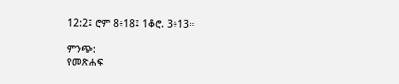12:2፤ ሮም 8፥18፤ 1ቆሮ. 3፥13።

ምንጭ:
የመጽሐፍ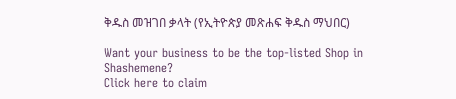ቅዱስ መዝገበ ቃላት (የኢትዮጵያ መጽሐፍ ቅዱስ ማህበር)

Want your business to be the top-listed Shop in Shashemene?
Click here to claim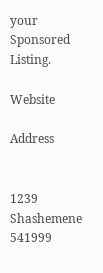your Sponsored Listing.

Website

Address


1239
Shashemene
541999